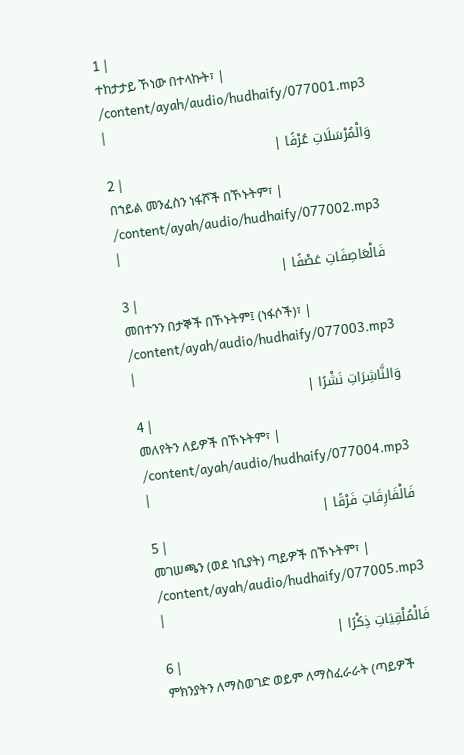1 |
ተከታታይ ኾነው በተላኩት፣ |
/content/ayah/audio/hudhaify/077001.mp3
|
وَالْمُرْسَلَاتِ عُرْفًا |
2 |
በኀይል መንፈስን ነፋሾች በኾኑትም፣ |
/content/ayah/audio/hudhaify/077002.mp3
|
فَالْعَاصِفَاتِ عَصْفًا |
3 |
መበተንን በታኞች በኾኑትም፤ (ነፋሶች)፣ |
/content/ayah/audio/hudhaify/077003.mp3
|
وَالنَّاشِرَاتِ نَشْرًا |
4 |
መለየትን ለይዎች በኾኑትም፣ |
/content/ayah/audio/hudhaify/077004.mp3
|
فَالْفَارِقَاتِ فَرْقًا |
5 |
መገሠጫን (ወደ ነቢያት) ጣይዎች በኾኑትም፣ |
/content/ayah/audio/hudhaify/077005.mp3
|
فَالْمُلْقِيَاتِ ذِكْرًا |
6 |
ምክንያትን ለማስወገድ ወይም ለማስፈራራት (ጣይዎች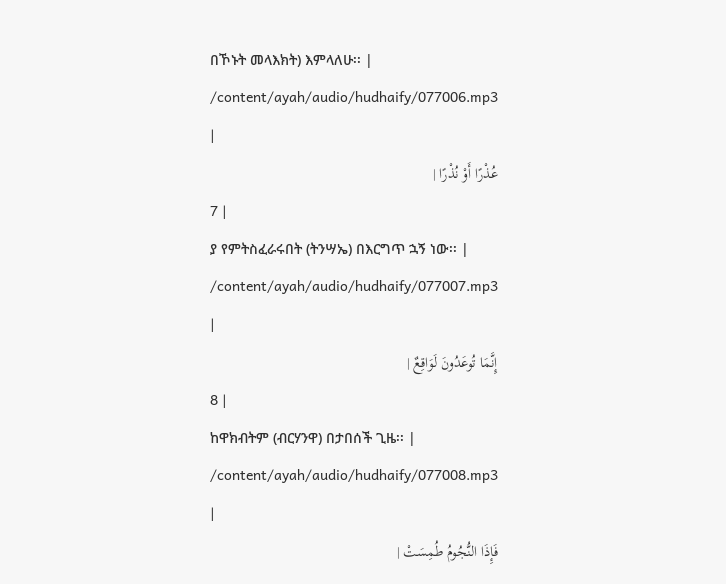በኾኑት መላእክት) እምላለሁ፡፡ |
/content/ayah/audio/hudhaify/077006.mp3
|
عُذْرًا أَوْ نُذْرًا |
7 |
ያ የምትስፈራሩበት (ትንሣኤ) በእርግጥ ኋኝ ነው፡፡ |
/content/ayah/audio/hudhaify/077007.mp3
|
إِنَّمَا تُوعَدُونَ لَوَاقِعٌ |
8 |
ከዋክብትም (ብርሃንዋ) በታበሰች ጊዜ፡፡ |
/content/ayah/audio/hudhaify/077008.mp3
|
فَإِذَا النُّجُومُ طُمِسَتْ |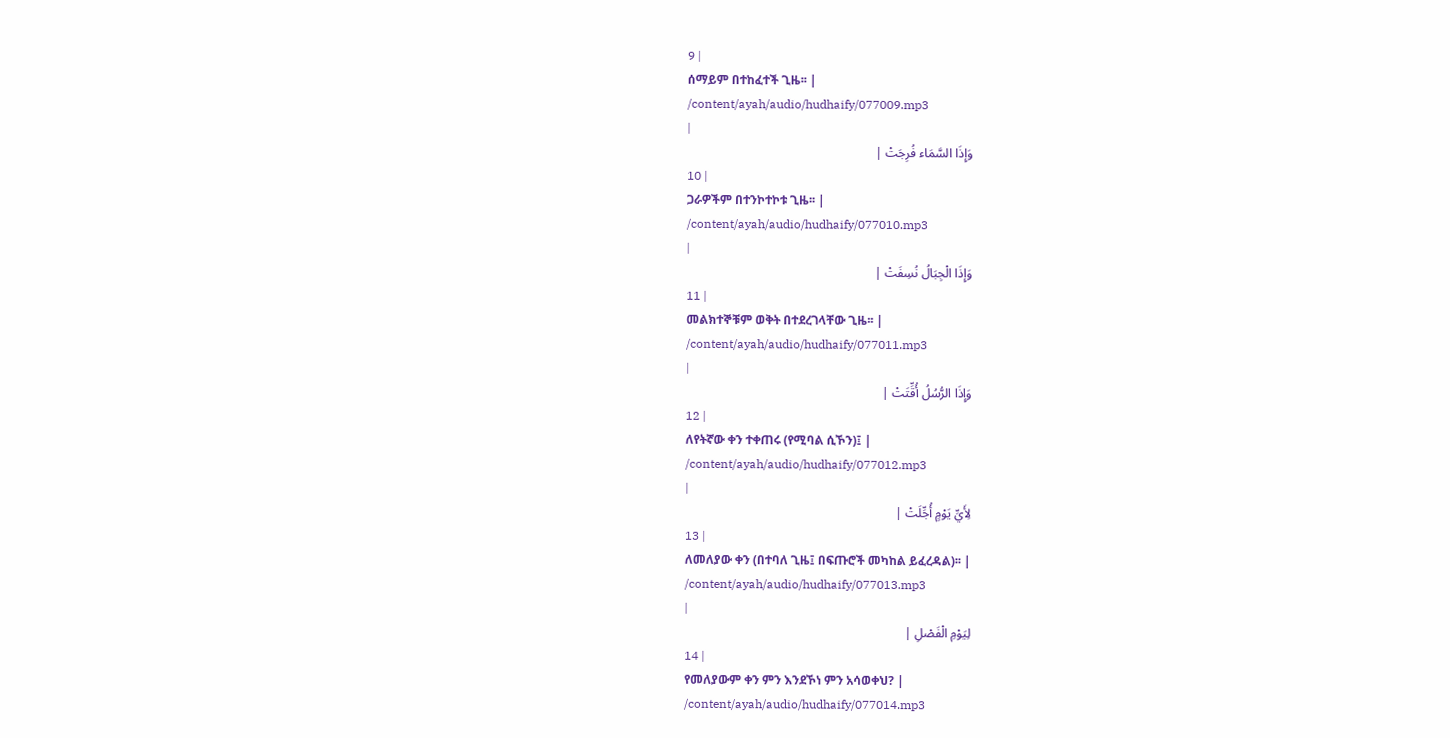9 |
ሰማይም በተከፈተች ጊዜ፡፡ |
/content/ayah/audio/hudhaify/077009.mp3
|
وَإِذَا السَّمَاء فُرِجَتْ |
10 |
ጋራዎችም በተንኮተኮቱ ጊዜ፡፡ |
/content/ayah/audio/hudhaify/077010.mp3
|
وَإِذَا الْجِبَالُ نُسِفَتْ |
11 |
መልክተኞቹም ወቅት በተደረገላቸው ጊዜ፡፡ |
/content/ayah/audio/hudhaify/077011.mp3
|
وَإِذَا الرُّسُلُ أُقِّتَتْ |
12 |
ለየትኛው ቀን ተቀጠሩ (የሚባል ሲኾን)፤ |
/content/ayah/audio/hudhaify/077012.mp3
|
لِأَيِّ يَوْمٍ أُجِّلَتْ |
13 |
ለመለያው ቀን (በተባለ ጊዜ፤ በፍጡሮች መካከል ይፈረዳል)፡፡ |
/content/ayah/audio/hudhaify/077013.mp3
|
لِيَوْمِ الْفَصْلِ |
14 |
የመለያውም ቀን ምን እንደኾነ ምን አሳወቀህ? |
/content/ayah/audio/hudhaify/077014.mp3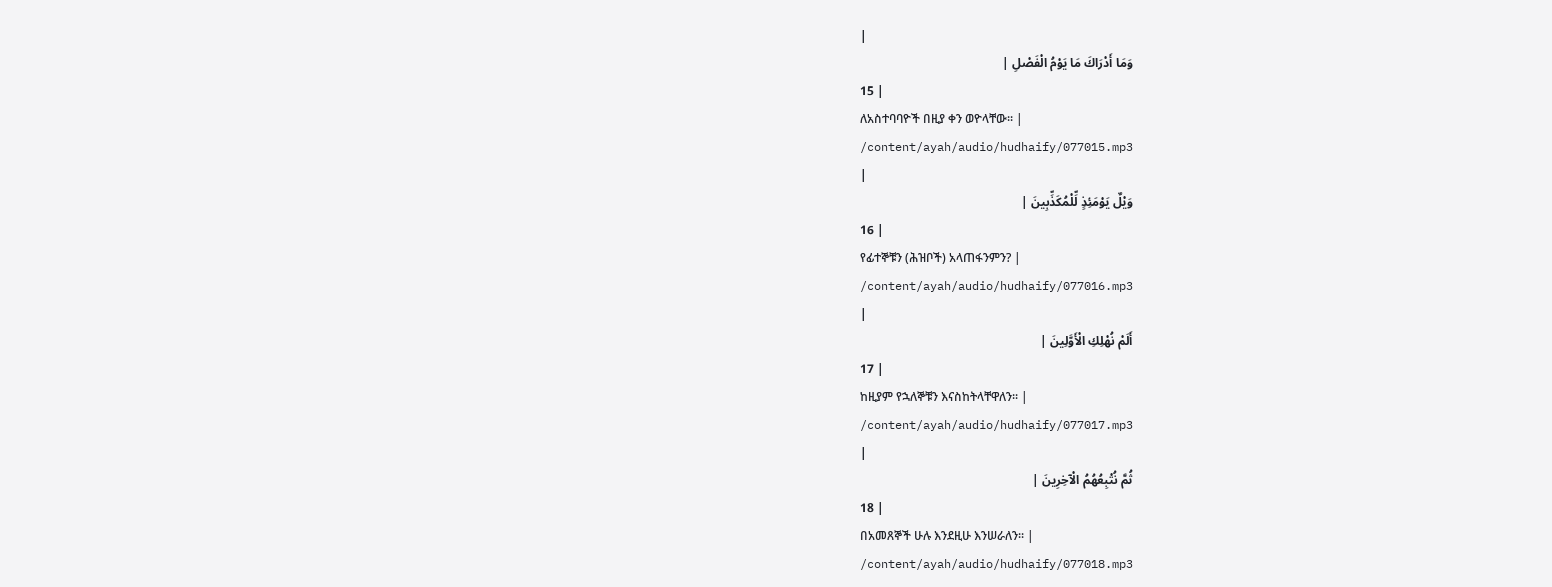|
وَمَا أَدْرَاكَ مَا يَوْمُ الْفَصْلِ |
15 |
ለአስተባባዮች በዚያ ቀን ወዮላቸው፡፡ |
/content/ayah/audio/hudhaify/077015.mp3
|
وَيْلٌ يَوْمَئِذٍ لِّلْمُكَذِّبِينَ |
16 |
የፊተኞቹን (ሕዝቦች) አላጠፋንምን? |
/content/ayah/audio/hudhaify/077016.mp3
|
أَلَمْ نُهْلِكِ الْأَوَّلِينَ |
17 |
ከዚያም የኋለኞቹን እናስከትላቸዋለን፡፡ |
/content/ayah/audio/hudhaify/077017.mp3
|
ثُمَّ نُتْبِعُهُمُ الْآخِرِينَ |
18 |
በአመጸኞች ሁሉ እንደዚሁ እንሠራለን፡፡ |
/content/ayah/audio/hudhaify/077018.mp3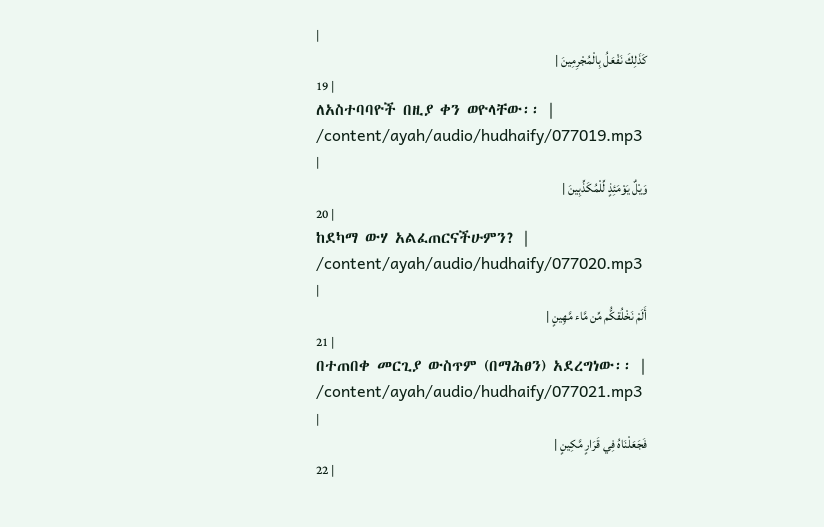|
كَذَلِكَ نَفْعَلُ بِالْمُجْرِمِينَ |
19 |
ለአስተባባዮች በዚያ ቀን ወዮላቸው፡፡ |
/content/ayah/audio/hudhaify/077019.mp3
|
وَيْلٌ يَوْمَئِذٍ لِّلْمُكَذِّبِينَ |
20 |
ከደካማ ውሃ አልፈጠርናችሁምን? |
/content/ayah/audio/hudhaify/077020.mp3
|
أَلَمْ نَخْلُقكُّم مِّن مَّاء مَّهِينٍ |
21 |
በተጠበቀ መርጊያ ውስጥም (በማሕፀን) አደረግነው፡፡ |
/content/ayah/audio/hudhaify/077021.mp3
|
فَجَعَلْنَاهُ فِي قَرَارٍ مَّكِينٍ |
22 |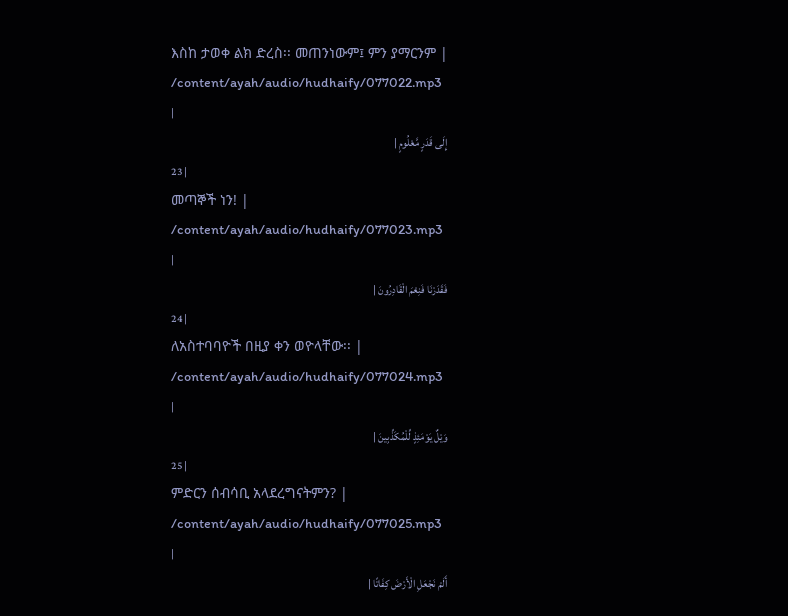እስከ ታወቀ ልክ ድረስ፡፡ መጠንነውም፤ ምን ያማርንም |
/content/ayah/audio/hudhaify/077022.mp3
|
إِلَى قَدَرٍ مَّعْلُومٍ |
23 |
መጣኞች ነን! |
/content/ayah/audio/hudhaify/077023.mp3
|
فَقَدَرْنَا فَنِعْمَ الْقَادِرُونَ |
24 |
ለአስተባባዮች በዚያ ቀን ወዮላቸው፡፡ |
/content/ayah/audio/hudhaify/077024.mp3
|
وَيْلٌ يَوْمَئِذٍ لِّلْمُكَذِّبِينَ |
25 |
ምድርን ሰብሳቢ አላደረግናትምን? |
/content/ayah/audio/hudhaify/077025.mp3
|
أَلَمْ نَجْعَلِ الْأَرْضَ كِفَاتًا |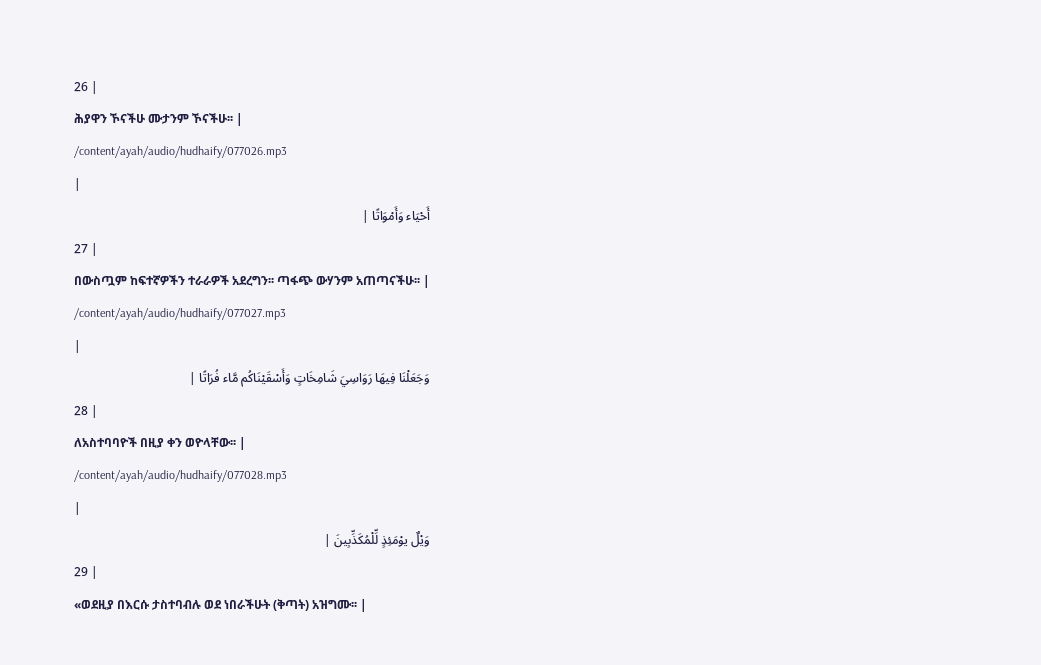26 |
ሕያዋን ኾናችሁ ሙታንም ኾናችሁ፡፡ |
/content/ayah/audio/hudhaify/077026.mp3
|
أَحْيَاء وَأَمْوَاتًا |
27 |
በውስጧም ከፍተኛዎችን ተራራዎች አደረግን፡፡ ጣፋጭ ውሃንም አጠጣናችሁ፡፡ |
/content/ayah/audio/hudhaify/077027.mp3
|
وَجَعَلْنَا فِيهَا رَوَاسِيَ شَامِخَاتٍ وَأَسْقَيْنَاكُم مَّاء فُرَاتًا |
28 |
ለአስተባባዮች በዚያ ቀን ወዮላቸው፡፡ |
/content/ayah/audio/hudhaify/077028.mp3
|
وَيْلٌ يوْمَئِذٍ لِّلْمُكَذِّبِينَ |
29 |
«ወደዚያ በእርሱ ታስተባብሉ ወደ ነበራችሁት (ቅጣት) አዝግሙ፡፡ |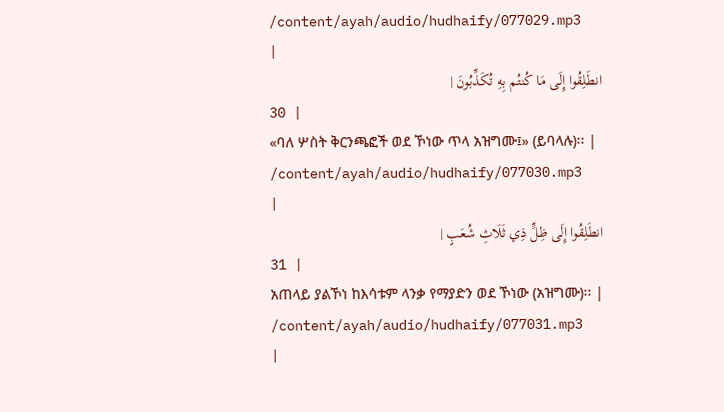/content/ayah/audio/hudhaify/077029.mp3
|
انطَلِقُوا إِلَى مَا كُنتُم بِهِ تُكَذِّبُونَ |
30 |
«ባለ ሦስት ቅርንጫፎች ወደ ኾነው ጥላ አዝግሙ፤» (ይባላሉ)፡፡ |
/content/ayah/audio/hudhaify/077030.mp3
|
انطَلِقُوا إِلَى ظِلٍّ ذِي ثَلَاثِ شُعَبٍ |
31 |
አጠላይ ያልኾነ ከእሳቱም ላንቃ የማያድን ወደ ኾነው (አዝግሙ)፡፡ |
/content/ayah/audio/hudhaify/077031.mp3
|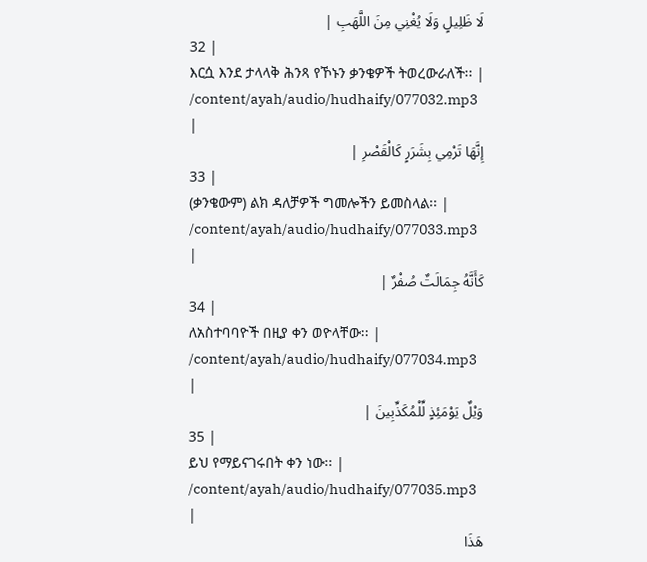لَا ظَلِيلٍ وَلَا يُغْنِي مِنَ اللَّهَبِ |
32 |
እርሷ እንደ ታላላቅ ሕንጻ የኾኑን ቃንቄዎች ትወረውራለች፡፡ |
/content/ayah/audio/hudhaify/077032.mp3
|
إِنَّهَا تَرْمِي بِشَرَرٍ كَالْقَصْرِ |
33 |
(ቃንቄውም) ልክ ዳለቻዎች ግመሎችን ይመስላል፡፡ |
/content/ayah/audio/hudhaify/077033.mp3
|
كَأَنَّهُ جِمَالَتٌ صُفْرٌ |
34 |
ለአስተባባዮች በዚያ ቀን ወዮላቸው፡፡ |
/content/ayah/audio/hudhaify/077034.mp3
|
وَيْلٌ يَوْمَئِذٍ لِّلْمُكَذِّبِينَ |
35 |
ይህ የማይናገሩበት ቀን ነው፡፡ |
/content/ayah/audio/hudhaify/077035.mp3
|
هَذَا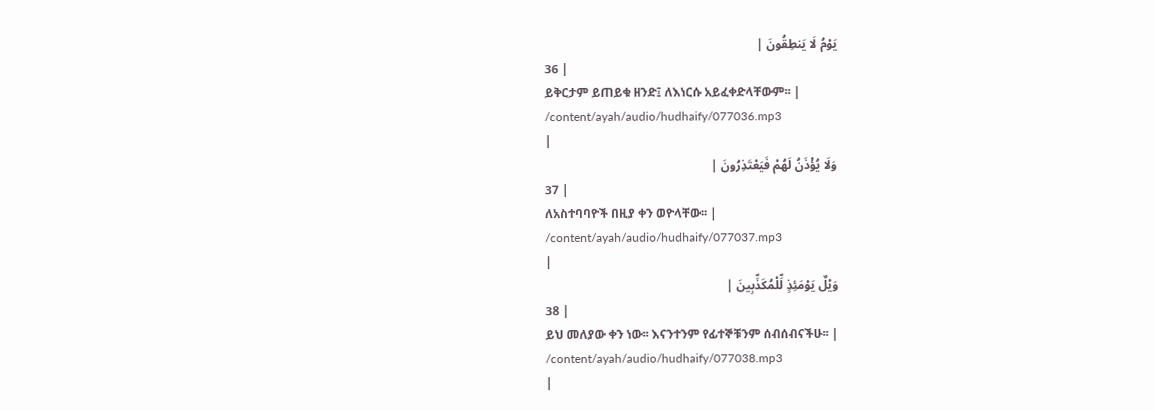يَوْمُ لَا يَنطِقُونَ |
36 |
ይቅርታም ይጠይቁ ዘንድ፤ ለእነርሱ አይፈቀድላቸውም፡፡ |
/content/ayah/audio/hudhaify/077036.mp3
|
وَلَا يُؤْذَنُ لَهُمْ فَيَعْتَذِرُونَ |
37 |
ለአስተባባዮች በዚያ ቀን ወዮላቸው፡፡ |
/content/ayah/audio/hudhaify/077037.mp3
|
وَيْلٌ يَوْمَئِذٍ لِّلْمُكَذِّبِينَ |
38 |
ይህ መለያው ቀን ነው፡፡ እናንተንም የፊተኞቹንም ሰብሰብናችሁ፡፡ |
/content/ayah/audio/hudhaify/077038.mp3
|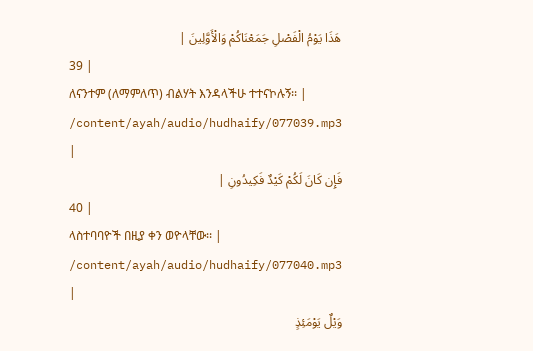هَذَا يَوْمُ الْفَصْلِ جَمَعْنَاكُمْ وَالْأَوَّلِينَ |
39 |
ለናንተም (ለማምለጥ) ብልሃት እንዳላችሁ ተተናኮሉኝ፡፡ |
/content/ayah/audio/hudhaify/077039.mp3
|
فَإِن كَانَ لَكُمْ كَيْدٌ فَكِيدُونِ |
40 |
ላስተባባዮች በዚያ ቀን ወዮላቸው፡፡ |
/content/ayah/audio/hudhaify/077040.mp3
|
وَيْلٌ يَوْمَئِذٍ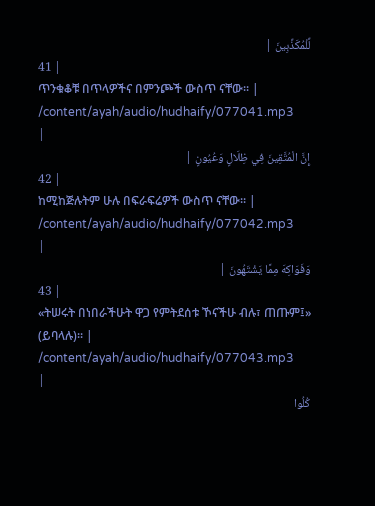لِّلْمُكَذِّبِينَ |
41 |
ጥንቁቆቹ በጥላዎችና በምንጮች ውስጥ ናቸው፡፡ |
/content/ayah/audio/hudhaify/077041.mp3
|
إِنَّ الْمُتَّقِينَ فِي ظِلَالٍ وَعُيُونٍ |
42 |
ከሚከጅሉትም ሁሉ በፍራፍሬዎች ውስጥ ናቸው፡፡ |
/content/ayah/audio/hudhaify/077042.mp3
|
وَفَوَاكِهَ مِمَّا يَشْتَهُونَ |
43 |
«ትሠሩት በነበራችሁት ዋጋ የምትደሰቱ ኾናችሁ ብሉ፣ ጠጡም፤» (ይባላሉ)፡፡ |
/content/ayah/audio/hudhaify/077043.mp3
|
كُلُوا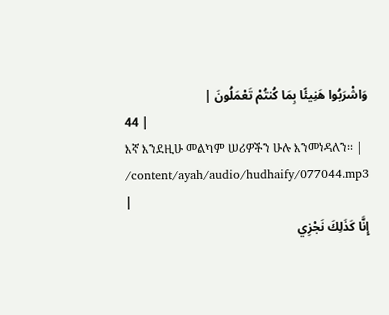وَاشْرَبُوا هَنِيئًا بِمَا كُنتُمْ تَعْمَلُونَ |
44 |
እኛ እንደዚሁ መልካም ሠሪዎችን ሁሉ እንመነዳለን፡፡ |
/content/ayah/audio/hudhaify/077044.mp3
|
إِنَّا كَذَلِكَ نَجْزِي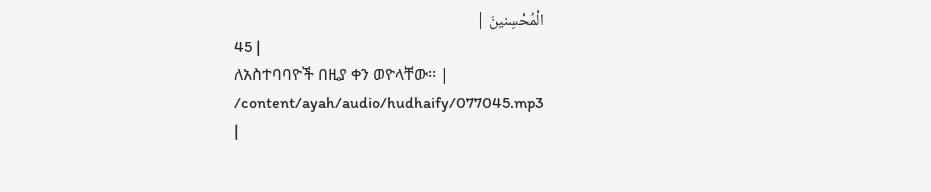الْمُحْسِنينَ |
45 |
ለአስተባባዮች በዚያ ቀን ወዮላቸው፡፡ |
/content/ayah/audio/hudhaify/077045.mp3
|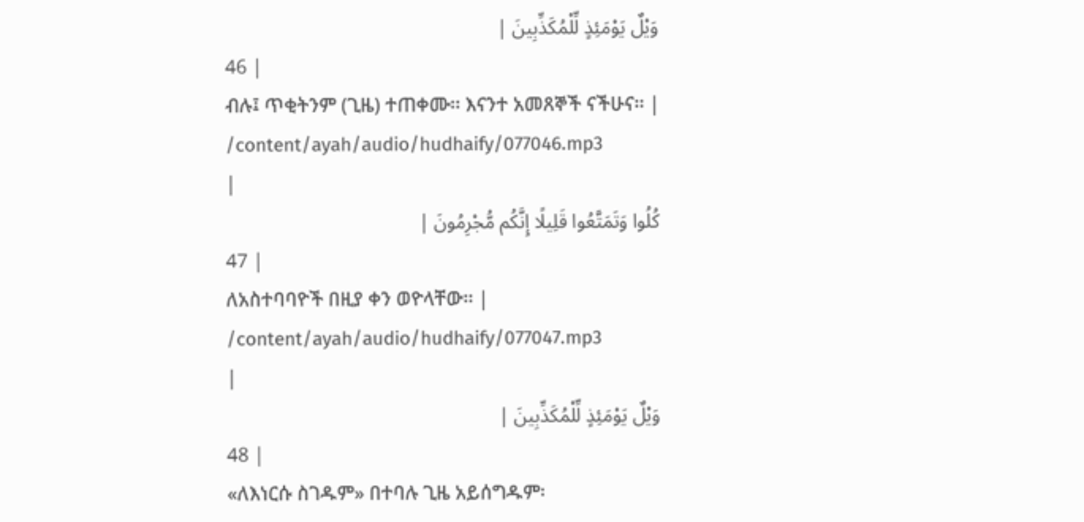وَيْلٌ يَوْمَئِذٍ لِّلْمُكَذِّبِينَ |
46 |
ብሉ፤ ጥቂትንም (ጊዜ) ተጠቀሙ፡፡ እናንተ አመጸኞች ናችሁና፡፡ |
/content/ayah/audio/hudhaify/077046.mp3
|
كُلُوا وَتَمَتَّعُوا قَلِيلًا إِنَّكُم مُّجْرِمُونَ |
47 |
ለአስተባባዮች በዚያ ቀን ወዮላቸው፡፡ |
/content/ayah/audio/hudhaify/077047.mp3
|
وَيْلٌ يَوْمَئِذٍ لِّلْمُكَذِّبِينَ |
48 |
«ለእነርሱ ስገዱም» በተባሉ ጊዜ አይሰግዱም፡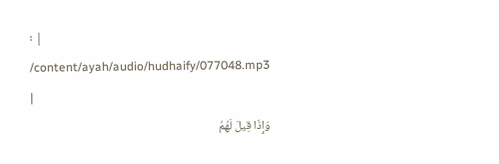፡ |
/content/ayah/audio/hudhaify/077048.mp3
|
وَإِذَا قِيلَ لَهُمُ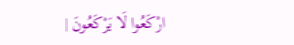ارْكَعُوا لَا يَرْكَعُونَ |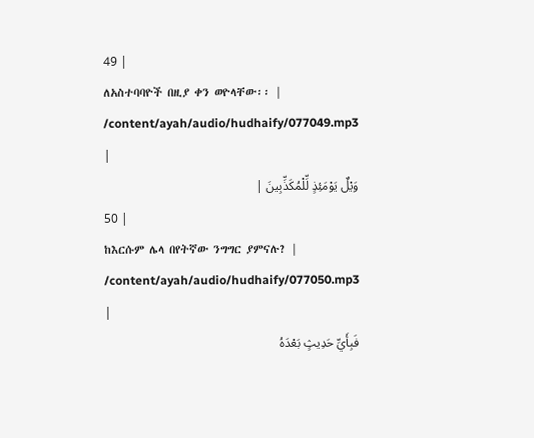49 |
ለአስተባባዮች በዚያ ቀን ወዮላቸው፡፡ |
/content/ayah/audio/hudhaify/077049.mp3
|
وَيْلٌ يَوْمَئِذٍ لِّلْمُكَذِّبِينَ |
50 |
ከእርሱም ሌላ በየትኛው ንግግር ያምናሉ? |
/content/ayah/audio/hudhaify/077050.mp3
|
فَبِأَيِّ حَدِيثٍ بَعْدَهُ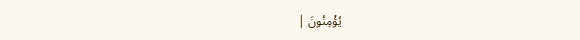يُؤْمِنُونَ |